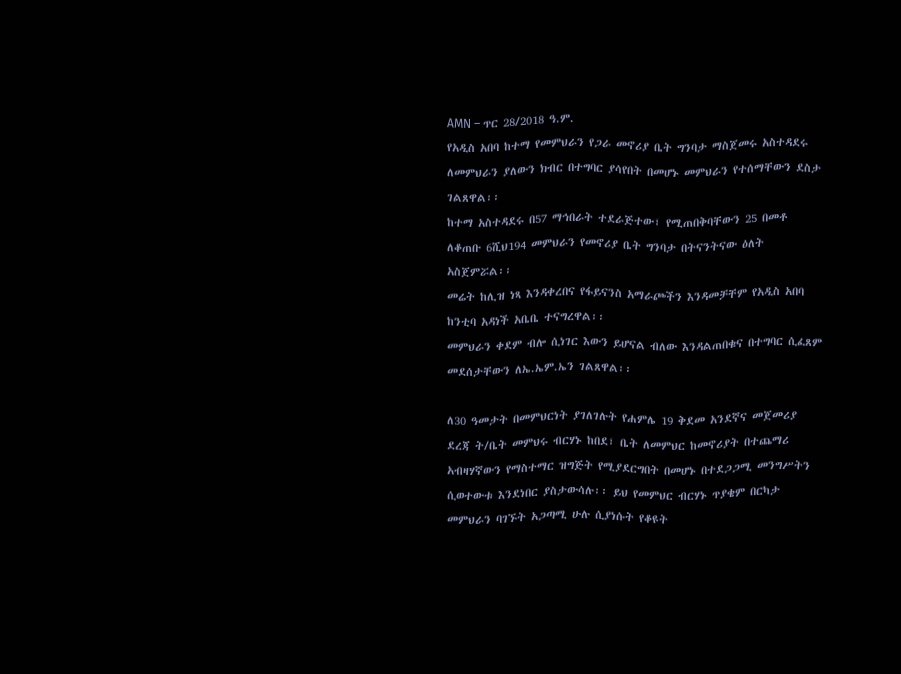AMN – ጥር 28/2018 ዓ.ም.
የአዲስ አበባ ከተማ የመምህራን የጋራ መኖሪያ ቤት ግንባታ ማስጀመሩ አስተዳደሩ ለመምህራን ያለውን ክብር በተግባር ያሳየበት በመሆኑ መምህራን የተሰማቸውን ደስታ ገልጸዋል፡፡
ከተማ አስተዳደሩ በ57 ማኅበራት ተደራጅተው፣ የሚጠበቅባቸውን 25 በመቶ ለቆጠቡ 6ሺህ194 መምህራን የመኖሪያ ቤት ግንባታ በትናንትናው ዕለት አስጀምሯል፡፡
መሬት ከሊዝ ነጻ እንዳቀረበና የፋይናንስ አማራጮችን እንዳመቻቸም የአዲስ አበባ ከንቲባ አዳነች አቤቤ ተናግረዋል፡፡
መምህራን ቀደም ብሎ ሲነገር እውን ይሆናል ብለው እንዳልጠበቁና በተግባር ሲፈጸም መደሰታቸውን ለኤ.ኤም.ኤን ገልጸዋል፡፡

ለ30 ዓመታት በመምህርነት ያገለገሉት የሐምሌ 19 ቅደመ አንደኛና መጀመሪያ ደረጃ ት/ቤት መምህሩ ብርሃኑ ከበደ፣ ቤት ለመምህር ከመኖሪያት በተጨማሪ አብዛሃኛውን የማስተማር ዝግጅት የሚያደርግበት በመሆኑ በተደጋጋሚ መንግሥትን ሲወተውቱ እንደነበር ያስታውሳሉ፡፡ ይህ የመምህር ብርሃኑ ጥያቄም በርካታ መምህራን ባገኙት አጋጣሚ ሁሉ ሲያነሱት የቆዩት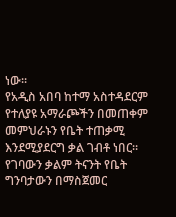ነው፡፡
የአዲስ አበባ ከተማ አስተዳደርም የተለያዩ አማራጮችን በመጠቀም መምህራኑን የቤት ተጠቃሚ እንደሚያደርግ ቃል ገብቶ ነበር፡፡ የገባውን ቃልም ትናንት የቤት ግንባታውን በማስጀመር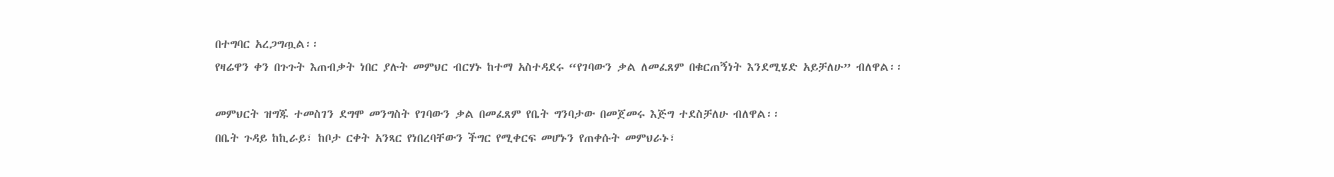በተግባር አረጋግጧል፡፡
የዛሬዋን ቀን በጉጉት እጠብቃት ነበር ያሉት መምህር ብርሃኑ ከተማ አስተዳደሩ “የገባውን ቃል ለመፈጸም በቁርጠኝነት እንደሚሄድ አይቻለሁ” ብለዋል፡፡

መምህርት ዝግጁ ተመስገን ደግሞ መንግስት የገባውን ቃል በመፈጸም የቤት ግንባታው በመጀመሩ እጅግ ተደስቻለሁ ብለዋል፡፡
በቤት ጉዳይ ከኪራይ፣ ከቦታ ርቀት አንጻር የነበረባቸውን ችግር የሚቀርፍ መሆኑን የጠቀሱት መምህራኑ፣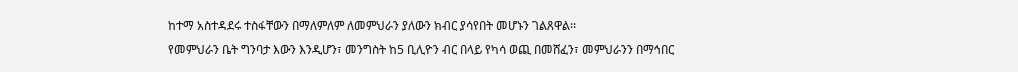ከተማ አስተዳደሩ ተስፋቸውን በማለምለም ለመምህራን ያለውን ክብር ያሳየበት መሆኑን ገልጸዋል፡፡
የመምህራን ቤት ግንባታ እውን እንዲሆን፣ መንግስት ከ5 ቢሊዮን ብር በላይ የካሳ ወጪ በመሸፈን፣ መምህራንን በማኅበር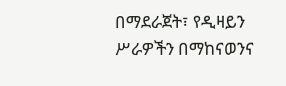በማደራጀት፣ የዲዛይን ሥራዎችን በማከናወንና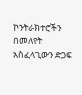ኮንትራክተሮችን በመለየት አስፈላጊውን ድጋፍ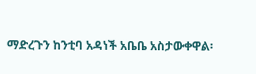ማድረጉን ከንቲባ አዳነች አቤቤ አስታውቀዋል፡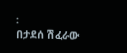፡
በታደሰ ሽፈራው